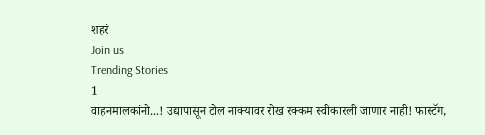शहरं
Join us
Trending Stories
1
वाहनमालकांनो...! उद्यापासून टोल नाक्यावर रोख रक्कम स्वीकारली जाणार नाही! फास्टॅग,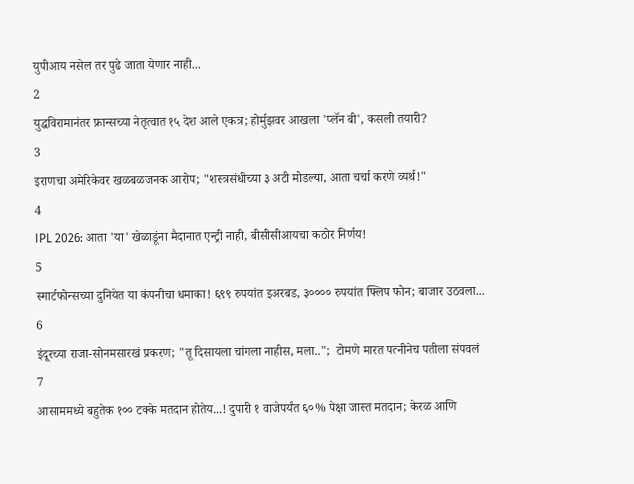युपीआय नसेल तर पुढे जाता येणार नाही...
2
युद्धविरामानंतर फ्रान्सच्या नेतृत्वात १५ देश आले एकत्र; होर्मुझवर आखला 'प्लॅन बी', कसली तयारी?
3
इराणचा अमेरिकेवर खळबळजनक आरोप; "शस्त्रसंधीच्या ३ अटी मोडल्या, आता चर्चा करणे व्यर्थ!"
4
IPL 2026: आता 'या' खेळाडूंना मैदानात एन्ट्री नाही, बीसीसीआयचा कठोर निर्णय!
5
स्मार्टफोन्सच्या दुनियेत या कंपनीचा धमाका! ६९९ रुपयांत इअरबड, ३०००० रुपयांत फ्लिप फोन; बाजार उठवला...
6
इंदूरच्या राजा-सोनमसारखं प्रकरण; "तू दिसायला चांगला नाहीस, मला..";  टोमणे मारत पत्नीनेच पतीला संपवलं
7
आसाममध्ये बहुतेक १०० टक्के मतदान होतेय...! दुपारी १ वाजेपर्यंत ६०% पेक्षा जास्त मतदान; केरळ आणि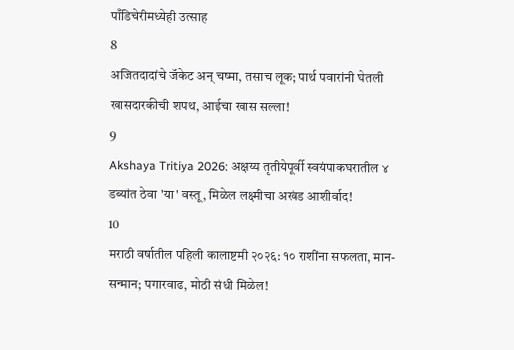पाँडिचेरीमध्येही उत्साह
8
अजितदादांचे जॅकेट अन् चष्मा, तसाच लूक; पार्थ पवारांनी घेतली खासदारकीची शपथ, आईचा खास सल्ला!
9
Akshaya Tritiya 2026: अक्षय्य तृतीयेपूर्वी स्वयंपाकघरातील ४ डब्यांत ठेवा 'या' वस्तू, मिळेल लक्ष्मीचा अखंड आशीर्वाद!
10
मराठी वर्षातील पहिली कालाष्टमी २०२६: १० राशींना सफलता, मान-सन्मान; पगारवाढ, मोठी संधी मिळेल!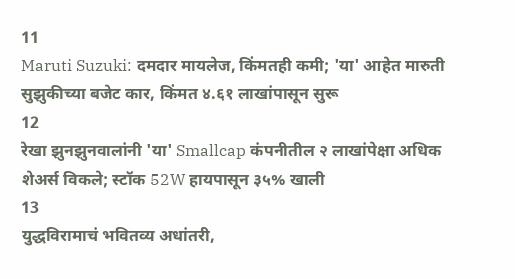11
Maruti Suzuki: दमदार मायलेज, किंमतही कमी; 'या' आहेत मारुती सुझुकीच्या बजेट कार, किंमत ४.६१ लाखांपासून सुरू
12
रेखा झुनझुनवालांनी 'या' Smallcap कंपनीतील २ लाखांपेक्षा अधिक शेअर्स विकले; स्टॉक 52W हायपासून ३५% खाली
13
युद्धविरामाचं भवितव्य अधांतरी,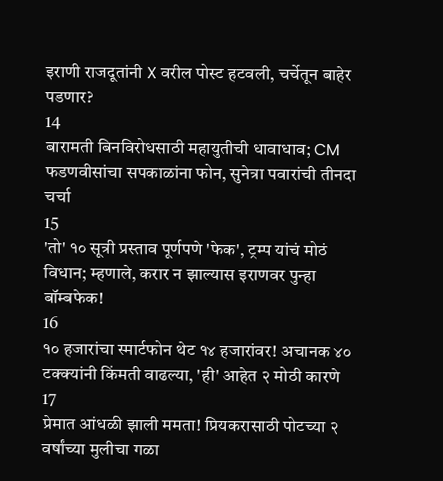इराणी राजदूतांनी X वरील पोस्ट हटवली, चर्चेतून बाहेर पडणार?
14
बारामती बिनविरोधसाठी महायुतीची धावाधाव; CM फडणवीसांचा सपकाळांना फोन, सुनेत्रा पवारांची तीनदा चर्चा
15
'तो' १० सूत्री प्रस्ताव पूर्णपणे 'फेक', ट्रम्प यांचं मोठं विधान; म्हणाले, करार न झाल्यास इराणवर पुन्हा बॉम्बफेक!
16
१० हजारांचा स्मार्टफोन थेट १४ हजारांवर! अचानक ४० टक्क्यांनी किंमती वाढल्या, 'ही' आहेत २ मोठी कारणे
17
प्रेमात आंधळी झाली ममता! प्रियकरासाठी पोटच्या २ वर्षांच्या मुलीचा गळा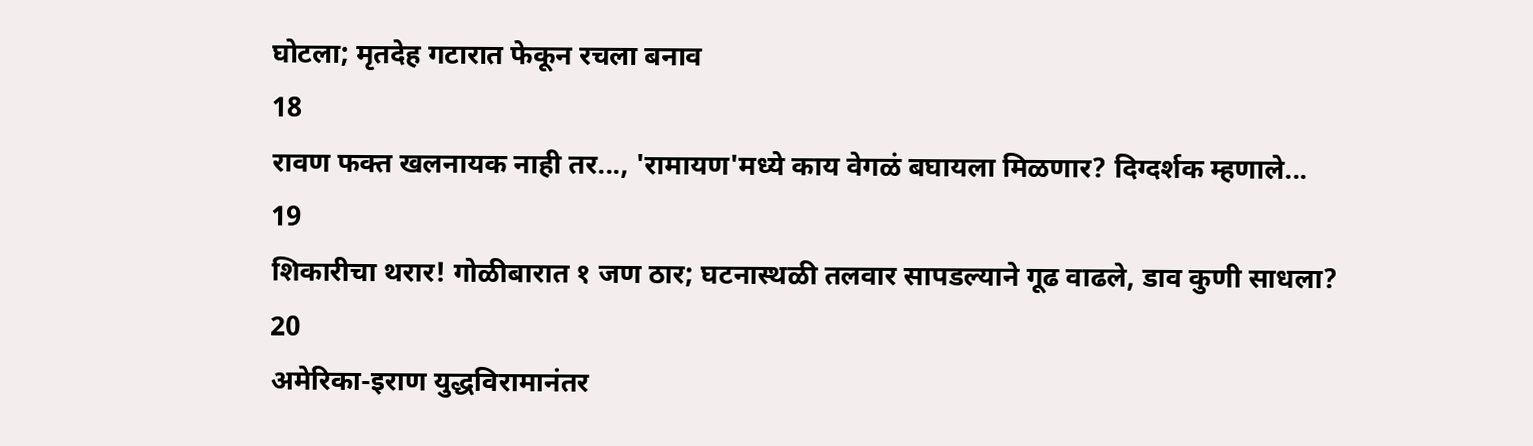घोटला; मृतदेह गटारात फेकून रचला बनाव
18
रावण फक्त खलनायक नाही तर..., 'रामायण'मध्ये काय वेगळं बघायला मिळणार? दिग्दर्शक म्हणाले...
19
शिकारीचा थरार! गोळीबारात १ जण ठार; घटनास्थळी तलवार सापडल्याने गूढ वाढले, डाव कुणी साधला?
20
अमेरिका-इराण युद्धविरामानंतर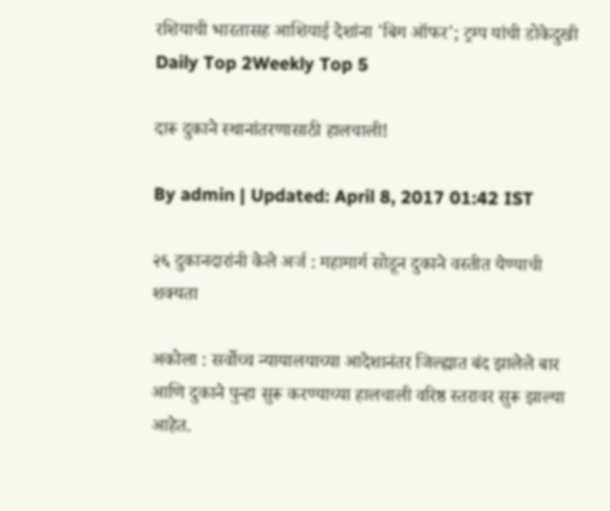रशियाची भारतासह आशियाई देशांना 'बिग ऑफर'; ट्रम्प यांची डोकेदुखी
Daily Top 2Weekly Top 5

दारू दुकाने स्थानांतरणासाठी हालचाली!

By admin | Updated: April 8, 2017 01:42 IST

२६ दुकानदारांनी केले अर्ज : महामार्ग सोडून दुकाने वस्तीत येण्याची शक्यता

अकोला : सर्वोच्च न्यायालयाच्या आदेशानंतर जिल्ह्यात बंद झालेले बार आणि दुकाने पुन्हा सुरू करण्याच्या हालचाली वरिष्ठ स्तरावर सुरू झाल्या आहेत.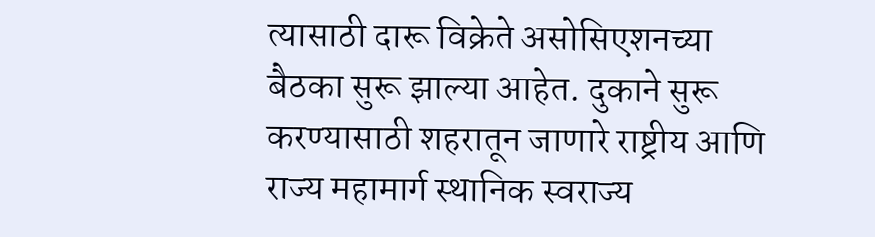त्यासाठी दारू विक्रेते असोसिएशनच्या बैठका सुरू झाल्या आहेत. दुकाने सुरू करण्यासाठी शहरातून जाणारे राष्ट्रीय आणि राज्य महामार्ग स्थानिक स्वराज्य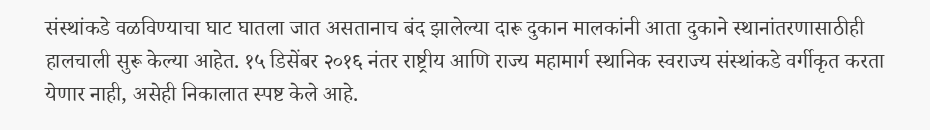संस्थांकडे वळविण्याचा घाट घातला जात असतानाच बंद झालेल्या दारू दुकान मालकांनी आता दुकाने स्थानांतरणासाठीही हालचाली सुरू केल्या आहेत. १५ डिसेंबर २०१६ नंतर राष्ट्रीय आणि राज्य महामार्ग स्थानिक स्वराज्य संस्थांकडे वर्गीकृत करता येणार नाही, असेही निकालात स्पष्ट केले आहे.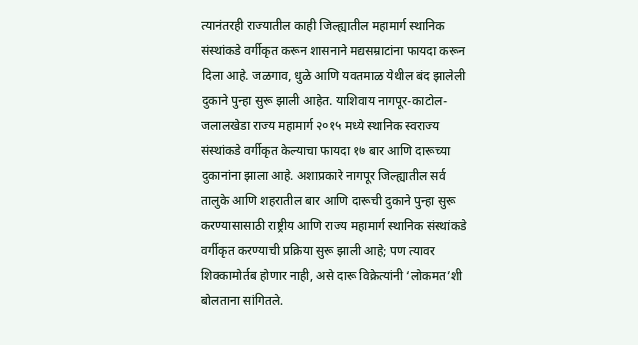त्यानंतरही राज्यातील काही जिल्ह्यातील महामार्ग स्थानिक संस्थांकडे वर्गीकृत करून शासनाने मद्यसम्राटांना फायदा करून दिला आहे. जळगाव, धुळे आणि यवतमाळ येथील बंद झालेली दुकाने पुन्हा सुरू झाली आहेत. याशिवाय नागपूर-काटोल-जलालखेडा राज्य महामार्ग २०१५ मध्ये स्थानिक स्वराज्य संस्थांकडे वर्गीकृत केल्याचा फायदा १७ बार आणि दारूच्या दुकानांना झाला आहे. अशाप्रकारे नागपूर जिल्ह्यातील सर्व तालुके आणि शहरातील बार आणि दारूची दुकाने पुन्हा सुरू करण्यासासाठी राष्ट्रीय आणि राज्य महामार्ग स्थानिक संस्थांकडे वर्गीकृत करण्याची प्रक्रिया सुरू झाली आहे; पण त्यावर शिक्कामोर्तब होणार नाही, असे दारू विक्रेत्यांनी ‘लोकमत’शी बोलताना सांगितले.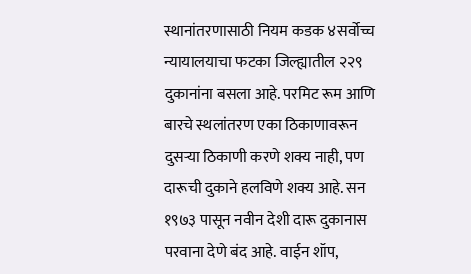स्थानांतरणासाठी नियम कडक ४सर्वोच्च न्यायालयाचा फटका जिल्ह्यातील २२९ दुकानांना बसला आहे. परमिट रूम आणि बारचे स्थलांतरण एका ठिकाणावरून दुसऱ्या ठिकाणी करणे शक्य नाही, पण दारूची दुकाने हलविणे शक्य आहे. सन १९७३ पासून नवीन देशी दारू दुकानास परवाना देणे बंद आहे. वाईन शॉप,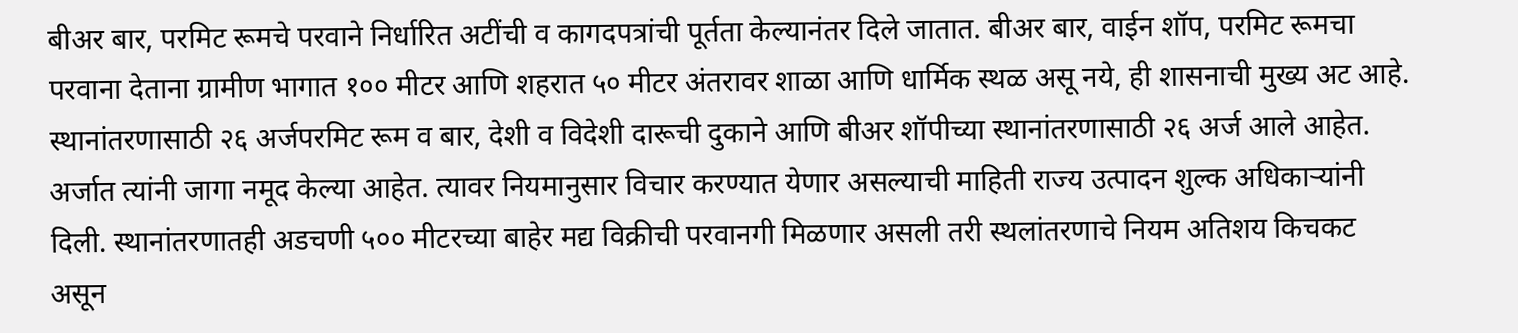बीअर बार, परमिट रूमचे परवाने निर्धारित अटींची व कागदपत्रांची पूर्तता केल्यानंतर दिले जातात. बीअर बार, वाईन शॉप, परमिट रूमचा परवाना देताना ग्रामीण भागात १०० मीटर आणि शहरात ५० मीटर अंतरावर शाळा आणि धार्मिक स्थळ असू नये, ही शासनाची मुख्य अट आहे. स्थानांतरणासाठी २६ अर्जपरमिट रूम व बार, देशी व विदेशी दारूची दुकाने आणि बीअर शॉपीच्या स्थानांतरणासाठी २६ अर्ज आले आहेत. अर्जात त्यांनी जागा नमूद केल्या आहेत. त्यावर नियमानुसार विचार करण्यात येणार असल्याची माहिती राज्य उत्पादन शुल्क अधिकाऱ्यांनी दिली. स्थानांतरणातही अडचणी ५०० मीटरच्या बाहेर मद्य विक्रीची परवानगी मिळणार असली तरी स्थलांतरणाचे नियम अतिशय किचकट असून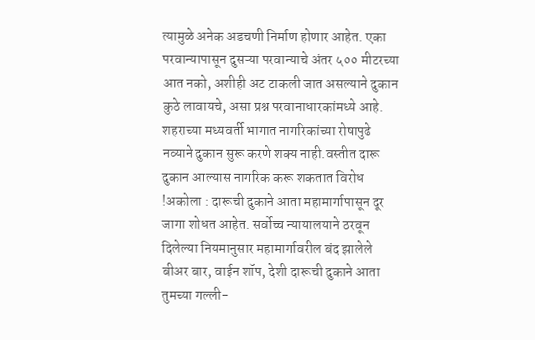त्यामुळे अनेक अडचणी निर्माण होणार आहेत. एका परवान्यापासून दुसऱ्या परवान्याचे अंतर ५०० मीटरच्या आत नको, अशीही अट टाकली जात असल्याने दुकान कुठे लावायचे, असा प्रश्न परवानाधारकांमध्ये आहे. शहराच्या मध्यवर्ती भागात नागरिकांच्या रोषापुढे नव्याने दुकान सुरू करणे शक्य नाही.वस्तीत दारू दुकान आल्यास नागरिक करू शकतात विरोध !अकोला : दारूची दुकाने आता महामार्गापासून दूर जागा शोधत आहेत. सर्वोच्च न्यायालयाने ठरवून दिलेल्या नियमानुसार महामार्गावरील बंद झालेले बीअर बार, वाईन शॉप, देशी दारूची दुकाने आता तुमच्या गल्ली-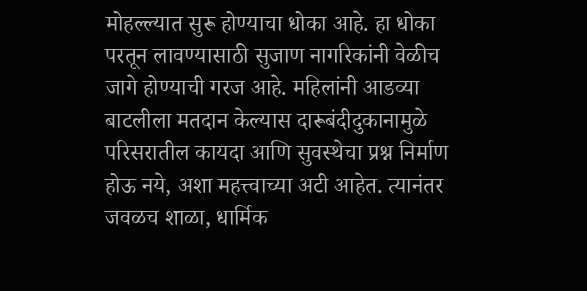मोहल्ल्यात सुरू होण्याचा धोका आहे. हा धोका परतून लावण्यासाठी सुजाण नागरिकांनी वेळीच जागे होण्याची गरज आहे. महिलांनी आडव्या बाटलीला मतदान केल्यास दारूबंदीदुकानामुळे परिसरातील कायदा आणि सुवस्थेचा प्रश्न निर्माण होऊ नये, अशा महत्त्वाच्या अटी आहेत. त्यानंतर जवळच शाळा, धार्मिक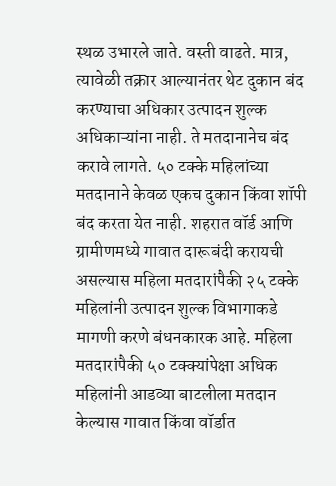स्थळ उभारले जाते. वस्ती वाढते. मात्र, त्यावेळी तक्रार आल्यानंतर थेट दुकान बंद करण्याचा अधिकार उत्पादन शुल्क अधिकाऱ्यांना नाही. ते मतदानानेच बंद करावे लागते. ५० टक्के महिलांच्या मतदानाने केवळ एकच दुकान किंवा शॉपी बंद करता येत नाही. शहरात वॉर्ड आणि ग्रामीणमध्ये गावात दारूबंदी करायची असल्यास महिला मतदारांपैकी २५ टक्के महिलांनी उत्पादन शुल्क विभागाकडे मागणी करणे बंधनकारक आहे. महिला मतदारांपैकी ५० टक्क्यांपेक्षा अधिक महिलांनी आडव्या बाटलीला मतदान केल्यास गावात किंवा वॉर्डात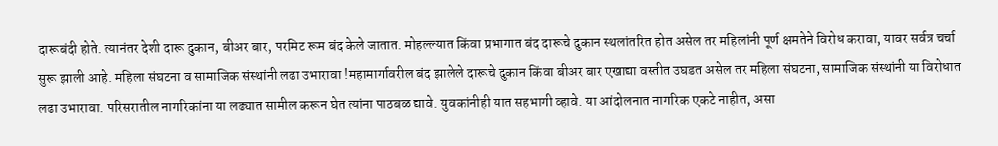दारूबंदी होते. त्यानंतर देशी दारू दुकान, बीअर बार, परमिट रूम बंद केले जातात. मोहल्ल्यात किंवा प्रभागात बंद दारूचे दुकान स्थलांतरित होत असेल तर महिलांनी पूर्ण क्षमतेने विरोध करावा, यावर सर्वत्र चर्चा सुरू झाली आहे. महिला संघटना व सामाजिक संस्थांनी लढा उभारावा !महामार्गावरील बंद झालेले दारूचे दुकान किंवा बीअर बार एखाद्या वस्तीत उघडत असेल तर महिला संघटना, सामाजिक संस्थांनी या विरोधात लढा उभारावा. परिसरातील नागरिकांना या लढ्यात सामील करून घेत त्यांना पाठबळ द्यावे. युवकांनीही यात सहभागी व्हावे. या आंदोलनात नागरिक एकटे नाहीत, असा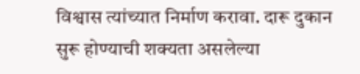विश्वास त्यांच्यात निर्माण करावा. दारू दुकान सुरू होण्याची शक्यता असलेल्या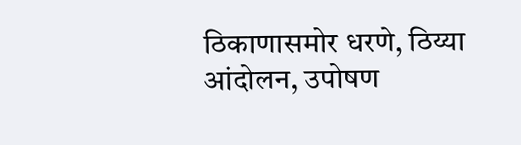ठिकाणासमोर धरणे, ठिय्या आंदोलन, उपोषण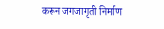करून जगजागृती निर्माण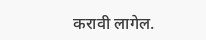करावी लागेल.